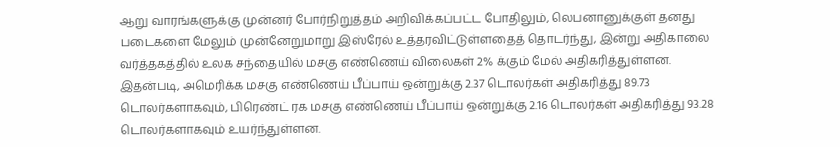ஆறு வாரங்களுக்கு முன்னர் போர்நிறுத்தம் அறிவிக்கப்பட்ட போதிலும், லெபனானுக்குள் தனது படைகளை மேலும் முன்னேறுமாறு இஸ்ரேல் உத்தரவிட்டுள்ளதைத் தொடர்ந்து, இன்று அதிகாலை வர்த்தகத்தில் உலக சந்தையில் மசகு எண்ணெய் விலைகள் 2% க்கும் மேல் அதிகரித்துள்ளன.
இதன்படி, அமெரிக்க மசகு எண்ணெய் பீப்பாய் ஒன்றுக்கு 2.37 டொலர்கள் அதிகரித்து 89.73 டொலர்களாகவும், பிரெண்ட் ரக மசகு எண்ணெய் பீப்பாய் ஒன்றுக்கு 2.16 டொலர்கள் அதிகரித்து 93.28 டொலர்களாகவும் உயர்ந்துள்ளன.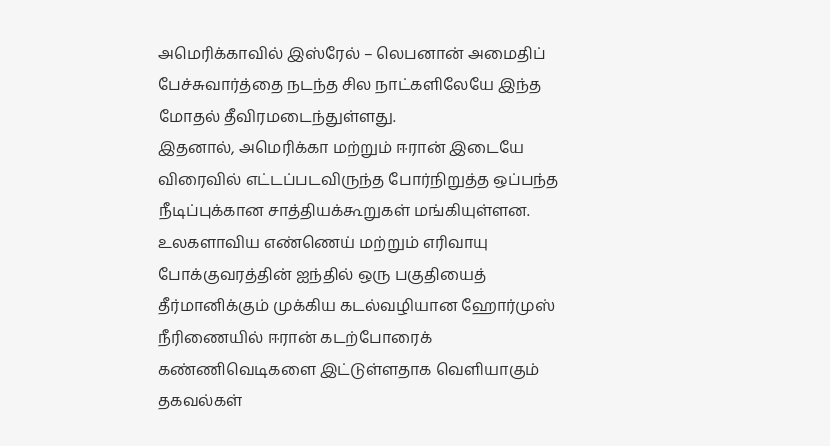அமெரிக்காவில் இஸ்ரேல் – லெபனான் அமைதிப் பேச்சுவார்த்தை நடந்த சில நாட்களிலேயே இந்த மோதல் தீவிரமடைந்துள்ளது.
இதனால், அமெரிக்கா மற்றும் ஈரான் இடையே விரைவில் எட்டப்படவிருந்த போர்நிறுத்த ஒப்பந்த நீடிப்புக்கான சாத்தியக்கூறுகள் மங்கியுள்ளன.
உலகளாவிய எண்ணெய் மற்றும் எரிவாயு போக்குவரத்தின் ஐந்தில் ஒரு பகுதியைத் தீர்மானிக்கும் முக்கிய கடல்வழியான ஹோர்முஸ் நீரிணையில் ஈரான் கடற்போரைக் கண்ணிவெடிகளை இட்டுள்ளதாக வெளியாகும் தகவல்கள்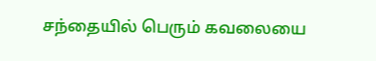சந்தையில் பெரும் கவலையை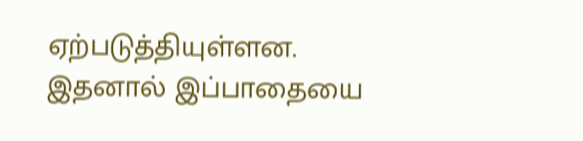ஏற்படுத்தியுள்ளன.
இதனால் இப்பாதையை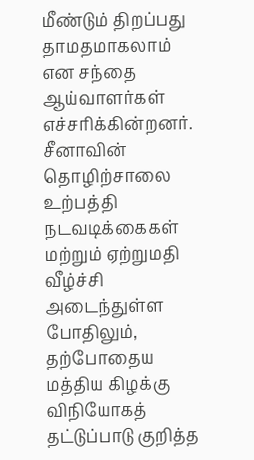மீண்டும் திறப்பது தாமதமாகலாம் என சந்தை ஆய்வாளர்கள் எச்சரிக்கின்றனர்.
சீனாவின் தொழிற்சாலை உற்பத்தி நடவடிக்கைகள் மற்றும் ஏற்றுமதி வீழ்ச்சி அடைந்துள்ள போதிலும், தற்போதைய மத்திய கிழக்கு விநியோகத் தட்டுப்பாடு குறித்த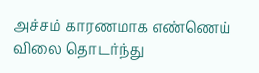அச்சம் காரணமாக எண்ணெய் விலை தொடர்ந்து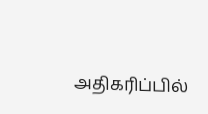அதிகரிப்பில்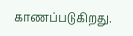காணப்படுகிறது.